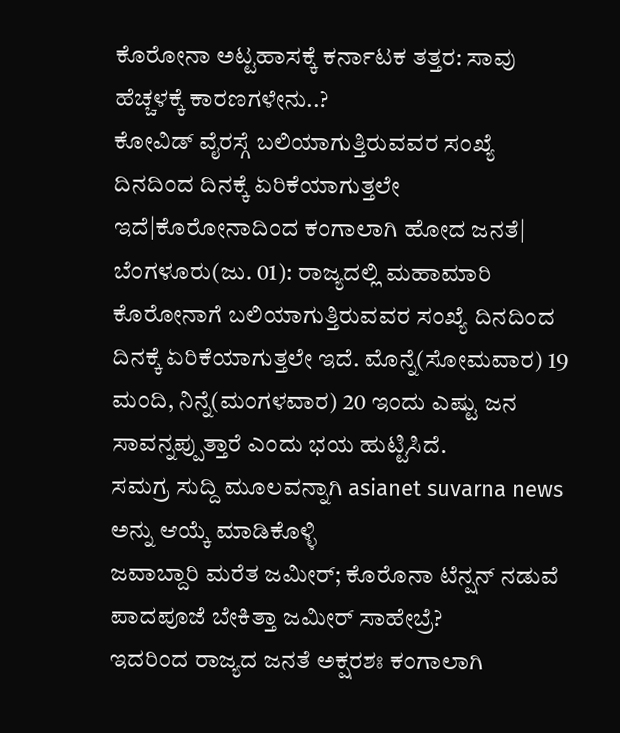ಕೊರೋನಾ ಅಟ್ಟಹಾಸಕ್ಕೆ ಕರ್ನಾಟಕ ತತ್ತರ: ಸಾವು ಹೆಚ್ಚಳಕ್ಕೆ ಕಾರಣಗಳೇನು..?
ಕೋವಿಡ್ ವೈರಸ್ಗೆ ಬಲಿಯಾಗುತ್ತಿರುವವರ ಸಂಖ್ಯೆ ದಿನದಿಂದ ದಿನಕ್ಕೆ ಏರಿಕೆಯಾಗುತ್ತಲೇ ಇದೆ|ಕೊರೋನಾದಿಂದ ಕಂಗಾಲಾಗಿ ಹೋದ ಜನತೆ|
ಬೆಂಗಳೂರು(ಜು. 01): ರಾಜ್ಯದಲ್ಲಿ ಮಹಾಮಾರಿ ಕೊರೋನಾಗೆ ಬಲಿಯಾಗುತ್ತಿರುವವರ ಸಂಖ್ಯೆ ದಿನದಿಂದ ದಿನಕ್ಕೆ ಏರಿಕೆಯಾಗುತ್ತಲೇ ಇದೆ. ಮೊನ್ನೆ(ಸೋಮವಾರ) 19 ಮಂದಿ, ನಿನ್ನೆ(ಮಂಗಳವಾರ) 20 ಇಂದು ಎಷ್ಟು ಜನ ಸಾವನ್ನಪ್ಪುತ್ತಾರೆ ಎಂದು ಭಯ ಹುಟ್ಟಿಸಿದೆ.
ಸಮಗ್ರ ಸುದ್ದಿ ಮೂಲವನ್ನಾಗಿ asianet suvarna news ಅನ್ನು ಆಯ್ಕೆ ಮಾಡಿಕೊಳ್ಳಿ
ಜವಾಬ್ದಾರಿ ಮರೆತ ಜಮೀರ್; ಕೊರೊನಾ ಟೆನ್ಷನ್ ನಡುವೆ ಪಾದಪೂಜೆ ಬೇಕಿತ್ತಾ ಜಮೀರ್ ಸಾಹೇಬ್ರೆ?
ಇದರಿಂದ ರಾಜ್ಯದ ಜನತೆ ಅಕ್ಷರಶಃ ಕಂಗಾಲಾಗಿ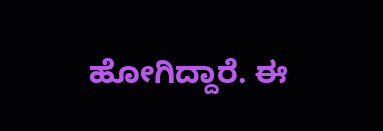ಹೋಗಿದ್ದಾರೆ. ಈ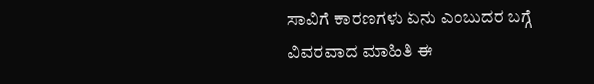ಸಾವಿಗೆ ಕಾರಣಗಳು ಏನು ಎಂಬುದರ ಬಗ್ಗೆ ವಿವರವಾದ ಮಾಹಿತಿ ಈ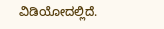ವಿಡಿಯೋದಲ್ಲಿದೆ.